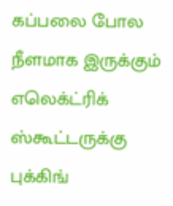கப்பலை போல நீளமாக இருக்கும் எலெக்ட்ரிக் ஸ்கூட்டருக்கு புக்கிங்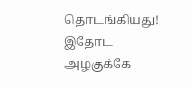தொடங்கியது! இதோட அழகுக்கே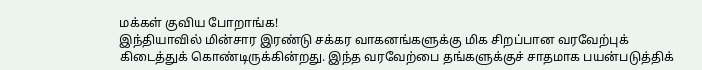மக்கள் குவிய போறாங்க!
இந்தியாவில் மின்சார இரண்டு சக்கர வாகனங்களுக்கு மிக சிறப்பான வரவேற்புக் கிடைத்துக் கொண்டிருக்கின்றது. இந்த வரவேற்பை தங்களுக்குச் சாதமாக பயன்படுத்திக்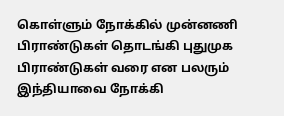கொள்ளும் நோக்கில் முன்னணி பிராண்டுகள் தொடங்கி புதுமுக பிராண்டுகள் வரை என பலரும் இந்தியாவை நோக்கி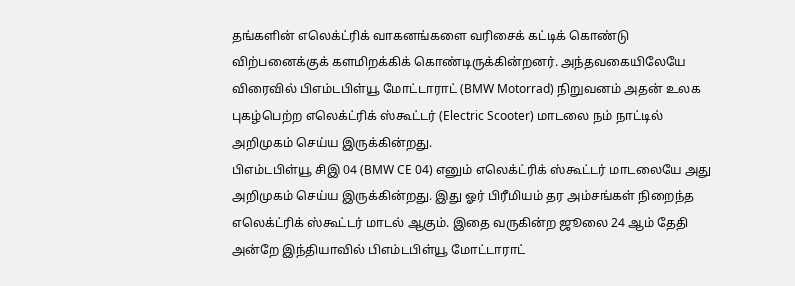தங்களின் எலெக்ட்ரிக் வாகனங்களை வரிசைக் கட்டிக் கொண்டு விற்பனைக்குக் களமிறக்கிக் கொண்டிருக்கின்றனர். அந்தவகையிலேயே விரைவில் பிஎம்டபிள்யூ மோட்டாராட் (BMW Motorrad) நிறுவனம் அதன் உலக புகழ்பெற்ற எலெக்ட்ரிக் ஸ்கூட்டர் (Electric Scooter) மாடலை நம் நாட்டில் அறிமுகம் செய்ய இருக்கின்றது.
பிஎம்டபிள்யூ சிஇ 04 (BMW CE 04) எனும் எலெக்ட்ரிக் ஸ்கூட்டர் மாடலையே அது அறிமுகம் செய்ய இருக்கின்றது. இது ஓர் பிரீமியம் தர அம்சங்கள் நிறைந்த எலெக்ட்ரிக் ஸ்கூட்டர் மாடல் ஆகும். இதை வருகின்ற ஜூலை 24 ஆம் தேதி அன்றே இந்தியாவில் பிஎம்டபிள்யூ மோட்டாராட்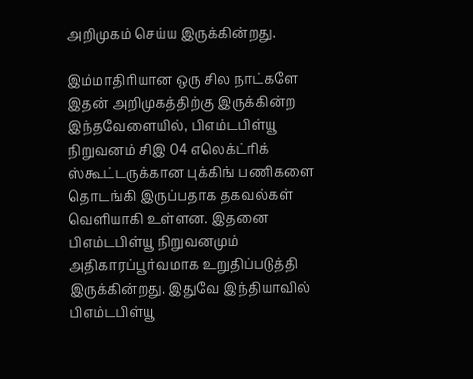அறிமுகம் செய்ய இருக்கின்றது.

இம்மாதிரியான ஒரு சில நாட்களே இதன் அறிமுகத்திற்கு இருக்கின்ற இந்தவேளையில், பிஎம்டபிள்யூ நிறுவனம் சிஇ 04 எலெக்ட்ரிக் ஸ்கூட்டருக்கான புக்கிங் பணிகளை தொடங்கி இருப்பதாக தகவல்கள் வெளியாகி உள்ளன. இதனை பிஎம்டபிள்யூ நிறுவனமும் அதிகாரப்பூர்வமாக உறுதிப்படுத்தி இருக்கின்றது. இதுவே இந்தியாவில் பிஎம்டபிள்யூ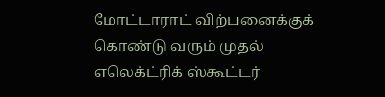மோட்டாராட் விற்பனைக்குக் கொண்டு வரும் முதல் எலெக்ட்ரிக் ஸ்கூட்டர்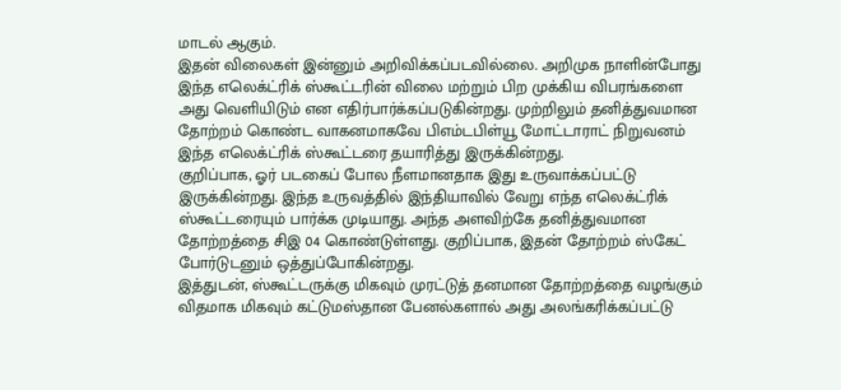மாடல் ஆகும்.
இதன் விலைகள் இன்னும் அறிவிக்கப்படவில்லை. அறிமுக நாளின்போது இந்த எலெக்ட்ரிக் ஸ்கூட்டரின் விலை மற்றும் பிற முக்கிய விபரங்களை அது வெளியிடும் என எதிர்பார்க்கப்படுகின்றது. முற்றிலும் தனித்துவமான தோற்றம் கொண்ட வாகனமாகவே பிஎம்டபிள்யூ மோட்டாராட் நிறுவனம் இந்த எலெக்ட்ரிக் ஸ்கூட்டரை தயாரித்து இருக்கின்றது.
குறிப்பாக, ஓர் படகைப் போல நீளமானதாக இது உருவாக்கப்பட்டு இருக்கின்றது. இந்த உருவத்தில் இந்தியாவில் வேறு எந்த எலெக்ட்ரிக் ஸ்கூட்டரையும் பார்க்க முடியாது. அந்த அளவிற்கே தனித்துவமான தோற்றத்தை சிஇ 04 கொண்டுள்ளது. குறிப்பாக, இதன் தோற்றம் ஸ்கேட் போர்டுடனும் ஒத்துப்போகின்றது.
இத்துடன், ஸ்கூட்டருக்கு மிகவும் முரட்டுத் தனமான தோற்றத்தை வழங்கும் விதமாக மிகவும் கட்டுமஸ்தான பேனல்களால் அது அலங்கரிக்கப்பட்டு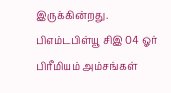இருக்கின்றது. பிஎம்டபிள்யூ சிஇ 04 ஓர் பிரீமியம் அம்சங்கள்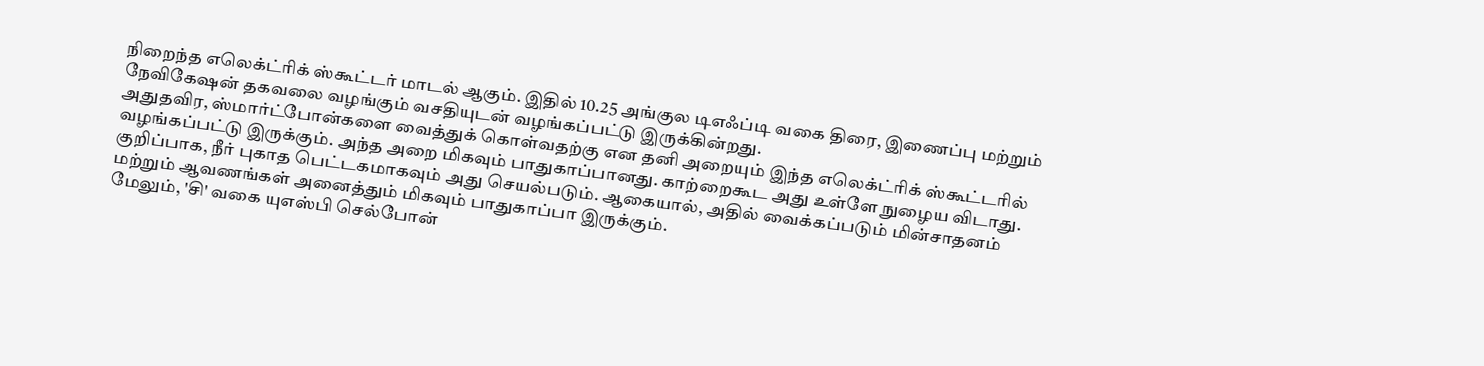நிறைந்த எலெக்ட்ரிக் ஸ்கூட்டர் மாடல் ஆகும். இதில் 10.25 அங்குல டிஎஃப்டி வகை திரை, இணைப்பு மற்றும் நேவிகேஷன் தகவலை வழங்கும் வசதியுடன் வழங்கப்பட்டு இருக்கின்றது.
அதுதவிர, ஸ்மார்ட்போன்களை வைத்துக் கொள்வதற்கு என தனி அறையும் இந்த எலெக்ட்ரிக் ஸ்கூட்டரில் வழங்கப்பட்டு இருக்கும். அந்த அறை மிகவும் பாதுகாப்பானது. காற்றைகூட அது உள்ளே நுழைய விடாது. குறிப்பாக, நீர் புகாத பெட்டகமாகவும் அது செயல்படும். ஆகையால், அதில் வைக்கப்படும் மின்சாதனம் மற்றும் ஆவணங்கள் அனைத்தும் மிகவும் பாதுகாப்பா இருக்கும்.
மேலும், 'சி' வகை யுஎஸ்பி செல்போன்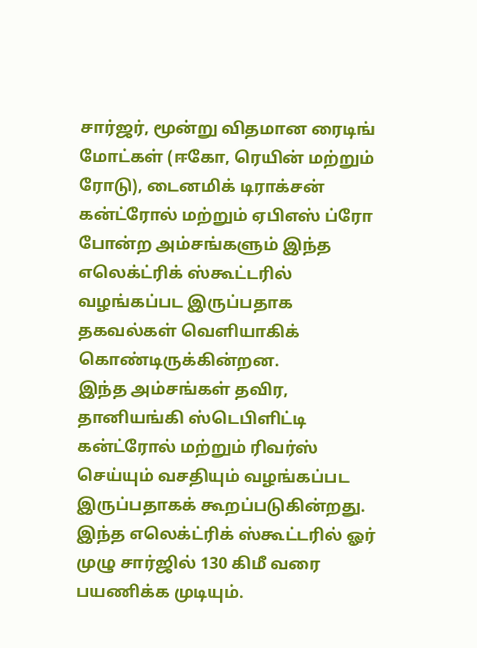சார்ஜர், மூன்று விதமான ரைடிங் மோட்கள் (ஈகோ, ரெயின் மற்றும் ரோடு), டைனமிக் டிராக்சன் கன்ட்ரோல் மற்றும் ஏபிஎஸ் ப்ரோ போன்ற அம்சங்களும் இந்த எலெக்ட்ரிக் ஸ்கூட்டரில் வழங்கப்பட இருப்பதாக தகவல்கள் வெளியாகிக் கொண்டிருக்கின்றன.
இந்த அம்சங்கள் தவிர, தானியங்கி ஸ்டெபிளிட்டி கன்ட்ரோல் மற்றும் ரிவர்ஸ் செய்யும் வசதியும் வழங்கப்பட இருப்பதாகக் கூறப்படுகின்றது. இந்த எலெக்ட்ரிக் ஸ்கூட்டரில் ஓர் முழு சார்ஜில் 130 கிமீ வரை பயணிக்க முடியும்.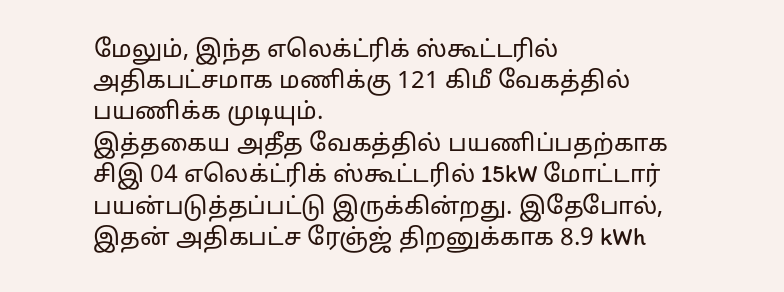மேலும், இந்த எலெக்ட்ரிக் ஸ்கூட்டரில் அதிகபட்சமாக மணிக்கு 121 கிமீ வேகத்தில் பயணிக்க முடியும்.
இத்தகைய அதீத வேகத்தில் பயணிப்பதற்காக சிஇ 04 எலெக்ட்ரிக் ஸ்கூட்டரில் 15kW மோட்டார் பயன்படுத்தப்பட்டு இருக்கின்றது. இதேபோல், இதன் அதிகபட்ச ரேஞ்ஜ் திறனுக்காக 8.9 kWh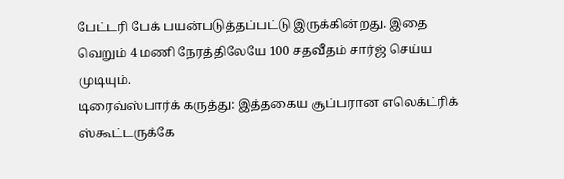பேட்டரி பேக் பயன்படுத்தப்பட்டு இருக்கின்றது. இதை வெறும் 4 மணி நேரத்திலேயே 100 சதவீதம் சார்ஜ் செய்ய முடியும்.
டிரைவ்ஸ்பார்க் கருத்து: இத்தகைய சூப்பரான எலெக்ட்ரிக் ஸ்கூட்டருக்கே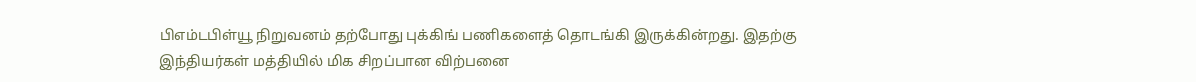பிஎம்டபிள்யூ நிறுவனம் தற்போது புக்கிங் பணிகளைத் தொடங்கி இருக்கின்றது. இதற்கு இந்தியர்கள் மத்தியில் மிக சிறப்பான விற்பனை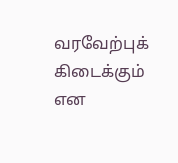வரவேற்புக் கிடைக்கும் என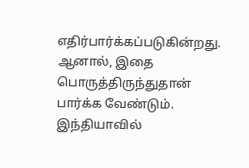எதிர்பார்க்கப்படுகின்றது. ஆனால், இதை பொருத்திருந்துதான் பார்க்க வேண்டும். இந்தியாவில்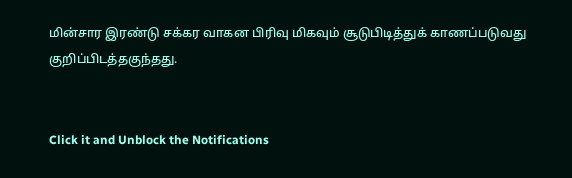மின்சார இரண்டு சக்கர வாகன பிரிவு மிகவும் சூடுபிடித்துக் காணப்படுவது குறிப்பிடத்தகுந்தது.


Click it and Unblock the Notifications